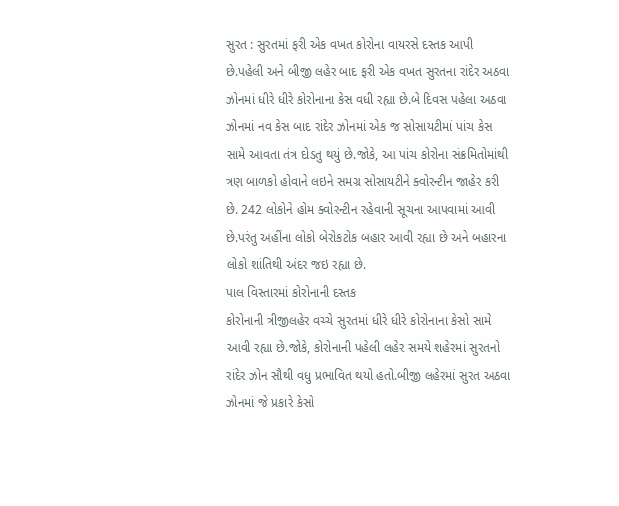સુરત : સુરતમાં ફરી એક વખત કોરોના વાયરસે દસ્તક આપી છે.પહેલી અને બીજી લહેર બાદ ફરી એક વખત સુરતના રાંદેર અઠવા ઝોનમાં ધીરે ધીરે કોરોનાના કેસ વધી રહ્યા છે.બે દિવસ પહેલા અઠવા ઝોનમાં નવ કેસ બાદ રાંદેર ઝોનમાં એક જ સોસાયટીમાં પાંચ કેસ સામે આવતા તંત્ર દોડતુ થયું છે.જોકે, આ પાંચ કોરોના સંક્રમિતોમાંથી ત્રણ બાળકો હોવાને લઇને સમગ્ર સોસાયટીને ક્વોરન્ટીન જાહેર કરી છે. 242 લોકોને હોમ ક્વોરન્ટીન રહેવાની સૂચના આપવામાં આવી છે.પરંતુ અહીંના લોકો બેરોકટોક બહાર આવી રહ્યા છે અને બહારના લોકો શાંતિથી અંદર જઇ રહ્યા છે.
પાલ વિસ્તારમાં કોરોનાની દસ્તક
કોરોનાની ત્રીજીલહેર વચ્ચે સુરતમાં ધીરે ધીરે કોરોનાના કેસો સામે આવી રહ્યા છે.જોકે, કોરોનાની પહેલી લહેર સમયે શહેરમાં સુરતનો રાંદેર ઝોન સૌથી વધુ પ્રભાવિત થયો હતો.બીજી લહેરમાં સુરત અઠવા ઝોનમાં જે પ્રકારે કેસો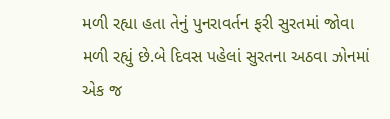મળી રહ્યા હતા તેનું પુનરાવર્તન ફરી સુરતમાં જોવા મળી રહ્યું છે.બે દિવસ પહેલાં સુરતના અઠવા ઝોનમાં એક જ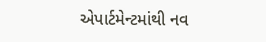એપાર્ટમેન્ટમાંથી નવ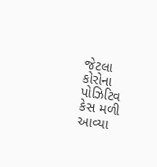જેટલા કોરોના પોઝિટિવ કેસ મળી આવ્યા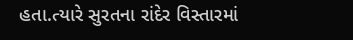હતા.ત્યારે સુરતના રાંદેર વિસ્તારમાં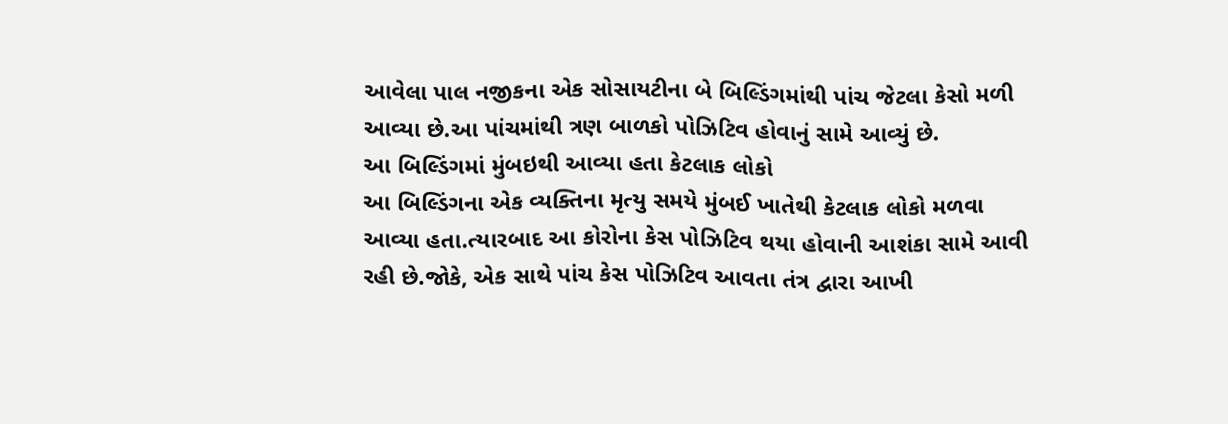આવેલા પાલ નજીકના એક સોસાયટીના બે બિલ્ડિંગમાંથી પાંચ જેટલા કેસો મળી આવ્યા છે.આ પાંચમાંથી ત્રણ બાળકો પોઝિટિવ હોવાનું સામે આવ્યું છે.
આ બિલ્ડિંગમાં મુંબઇથી આવ્યા હતા કેટલાક લોકો
આ બિલ્ડિંગના એક વ્યક્તિના મૃત્યુ સમયે મુંબઈ ખાતેથી કેટલાક લોકો મળવા આવ્યા હતા.ત્યારબાદ આ કોરોના કેસ પોઝિટિવ થયા હોવાની આશંકા સામે આવી રહી છે.જોકે, એક સાથે પાંચ કેસ પોઝિટિવ આવતા તંત્ર દ્વારા આખી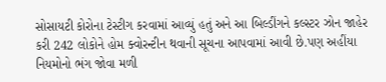સોસાયટી કોરોના ટેસ્ટીગ કરવામાં આવ્યું હતું અને આ બિલ્ડીંગને કલ્સ્ટર ઝોન જાહેર કરી 242 લોકોને હોમ ક્વોરન્ટીન થવાની સૂચના આપવામાં આવી છે.પણ અહીંયા નિયમોનો ભંગ જોવા મળી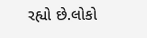રહ્યો છે.લોકો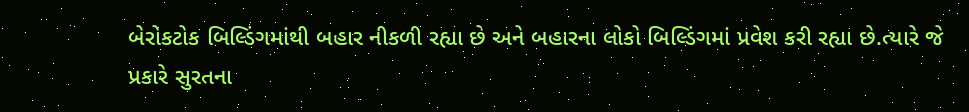બેરોકટોક બિલ્ડિંગમાંથી બહાર નીકળી રહ્યા છે અને બહારના લોકો બિલ્ડિંગમાં પ્રવેશ કરી રહ્યા છે.ત્યારે જે પ્રકારે સુરતના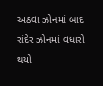અઠવા ઝોનમાં બાદ રાંદેર ઝોનમાં વધારો થયો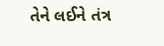તેને લઈને તંત્ર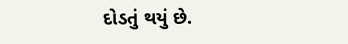દોડતું થયું છે.